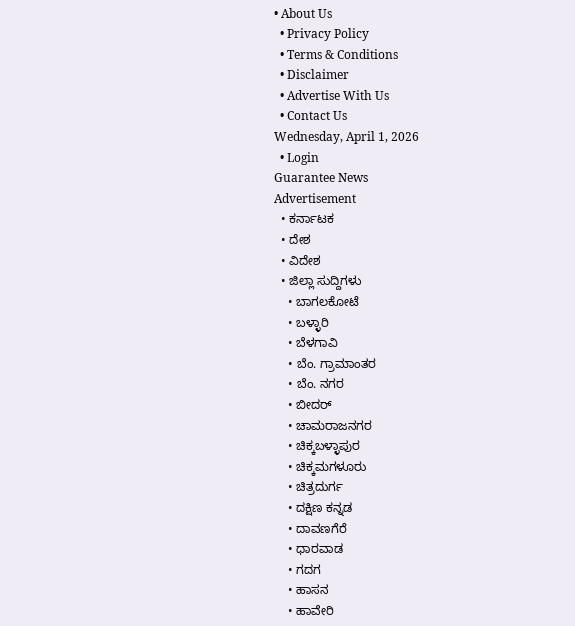• About Us
  • Privacy Policy
  • Terms & Conditions
  • Disclaimer
  • Advertise With Us
  • Contact Us
Wednesday, April 1, 2026
  • Login
Guarantee News
Advertisement
  • ಕರ್ನಾಟಕ
  • ದೇಶ
  • ವಿದೇಶ
  • ಜಿಲ್ಲಾ ಸುದ್ದಿಗಳು
    • ಬಾಗಲಕೋಟೆ
    • ಬಳ್ಳಾರಿ
    • ಬೆಳಗಾವಿ
    • ಬೆಂ. ಗ್ರಾಮಾಂತರ
    • ಬೆಂ. ನಗರ
    • ಬೀದರ್
    • ಚಾಮರಾಜನಗರ
    • ಚಿಕ್ಕಬಳ್ಳಾಪುರ
    • ಚಿಕ್ಕಮಗಳೂರು
    • ಚಿತ್ರದುರ್ಗ
    • ದಕ್ಷಿಣ ಕನ್ನಡ
    • ದಾವಣಗೆರೆ
    • ಧಾರವಾಡ
    • ಗದಗ
    • ಹಾಸನ
    • ಹಾವೇರಿ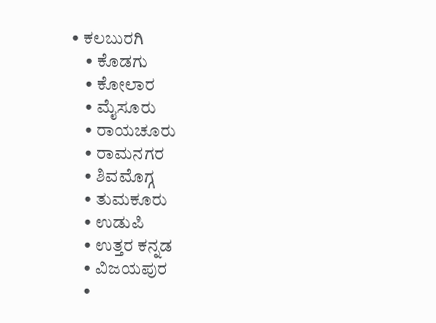• ಕಲಬುರಗಿ
    • ಕೊಡಗು
    • ಕೋಲಾರ
    • ಮೈಸೂರು
    • ರಾಯಚೂರು
    • ರಾಮನಗರ
    • ಶಿವಮೊಗ್ಗ
    • ತುಮಕೂರು
    • ಉಡುಪಿ
    • ಉತ್ತರ ಕನ್ನಡ
    • ವಿಜಯಪುರ
    •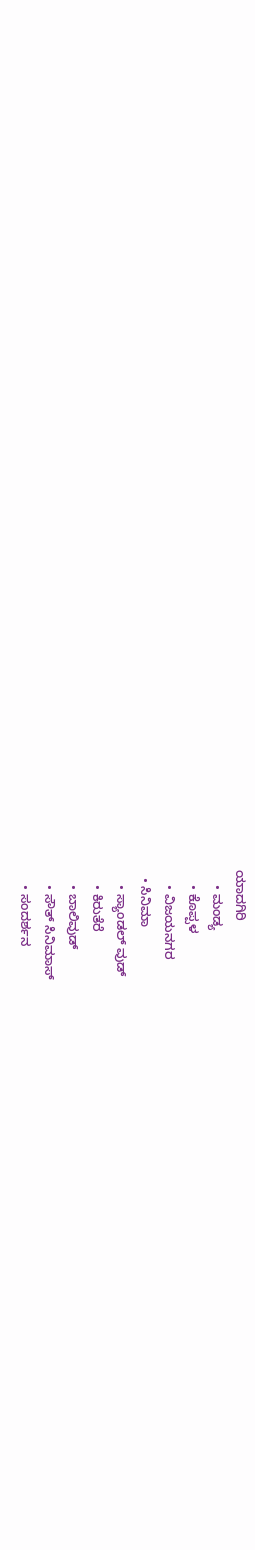ಯಾದಗಿರಿ
    • ಮಂಡ್ಯ
    • ಕೊಪ್ಪಳ
    • ವಿಜಯನಗರ
  • ಸಿನಿಮಾ
    • ಸ್ಯಾಂಡಲ್ ವುಡ್
    • ಕಿರುತೆರೆ
    • ಬಾಲಿವುಡ್
    • ಸೌತ್ ಸಿನಿಮಾಸ್
    • ಸಂದರ್ಶನ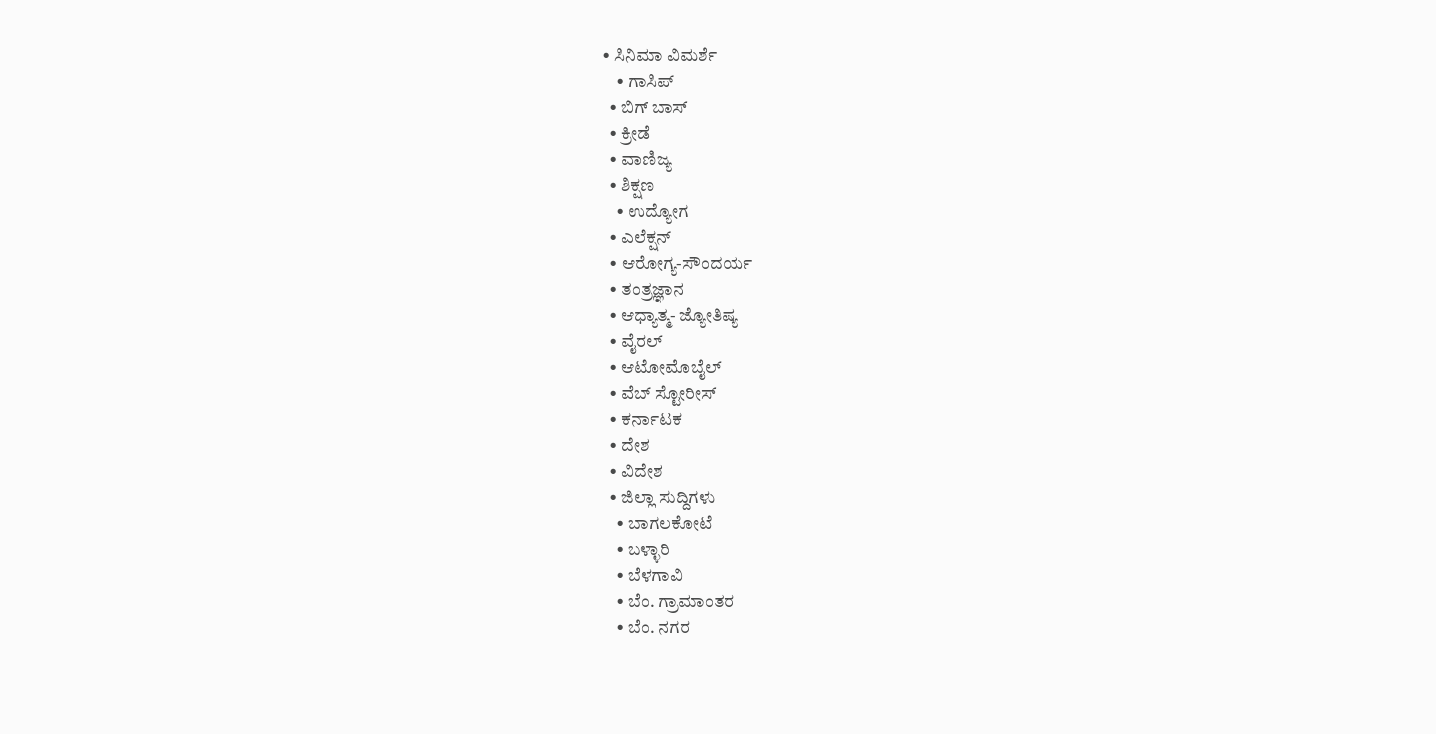• ಸಿನಿಮಾ ವಿಮರ್ಶೆ
    • ಗಾಸಿಪ್
  • ಬಿಗ್ ಬಾಸ್
  • ಕ್ರೀಡೆ
  • ವಾಣಿಜ್ಯ
  • ಶಿಕ್ಷಣ
    • ಉದ್ಯೋಗ
  • ಎಲೆಕ್ಷನ್
  • ಆರೋಗ್ಯ-ಸೌಂದರ್ಯ
  • ತಂತ್ರಜ್ಞಾನ
  • ಆಧ್ಯಾತ್ಮ- ಜ್ಯೋತಿಷ್ಯ
  • ವೈರಲ್
  • ಆಟೋಮೊಬೈಲ್
  • ವೆಬ್ ಸ್ಟೋರೀಸ್
  • ಕರ್ನಾಟಕ
  • ದೇಶ
  • ವಿದೇಶ
  • ಜಿಲ್ಲಾ ಸುದ್ದಿಗಳು
    • ಬಾಗಲಕೋಟೆ
    • ಬಳ್ಳಾರಿ
    • ಬೆಳಗಾವಿ
    • ಬೆಂ. ಗ್ರಾಮಾಂತರ
    • ಬೆಂ. ನಗರ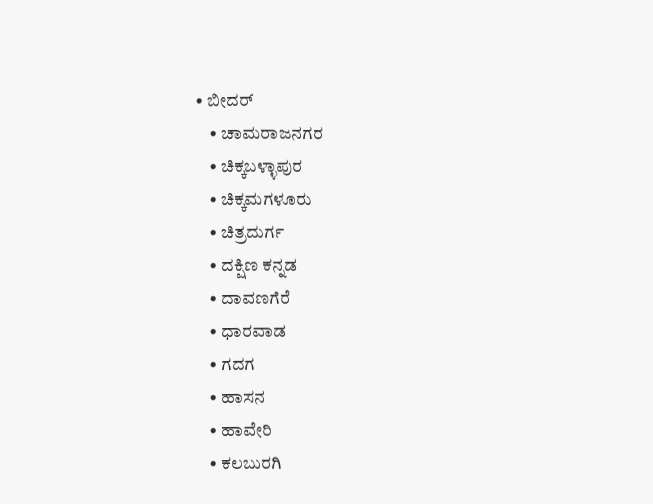• ಬೀದರ್
    • ಚಾಮರಾಜನಗರ
    • ಚಿಕ್ಕಬಳ್ಳಾಪುರ
    • ಚಿಕ್ಕಮಗಳೂರು
    • ಚಿತ್ರದುರ್ಗ
    • ದಕ್ಷಿಣ ಕನ್ನಡ
    • ದಾವಣಗೆರೆ
    • ಧಾರವಾಡ
    • ಗದಗ
    • ಹಾಸನ
    • ಹಾವೇರಿ
    • ಕಲಬುರಗಿ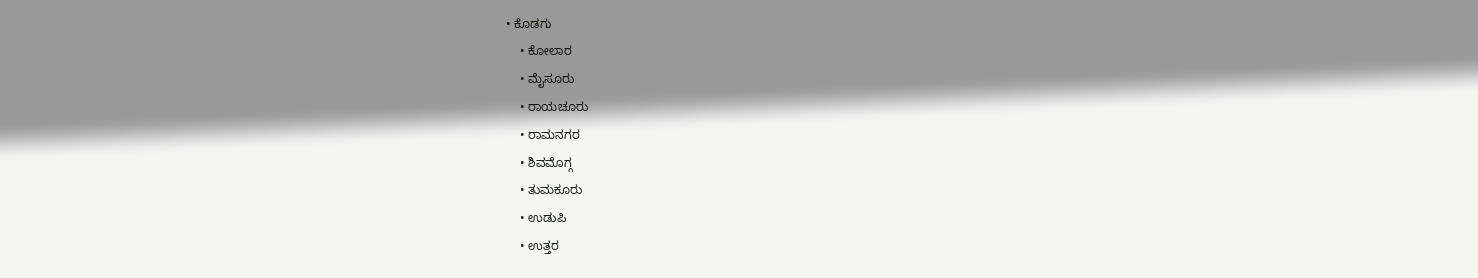• ಕೊಡಗು
    • ಕೋಲಾರ
    • ಮೈಸೂರು
    • ರಾಯಚೂರು
    • ರಾಮನಗರ
    • ಶಿವಮೊಗ್ಗ
    • ತುಮಕೂರು
    • ಉಡುಪಿ
    • ಉತ್ತರ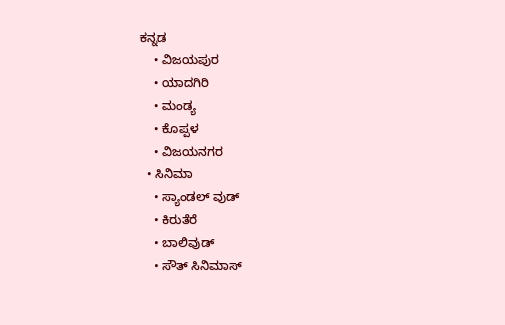ಕನ್ನಡ
    • ವಿಜಯಪುರ
    • ಯಾದಗಿರಿ
    • ಮಂಡ್ಯ
    • ಕೊಪ್ಪಳ
    • ವಿಜಯನಗರ
  • ಸಿನಿಮಾ
    • ಸ್ಯಾಂಡಲ್ ವುಡ್
    • ಕಿರುತೆರೆ
    • ಬಾಲಿವುಡ್
    • ಸೌತ್ ಸಿನಿಮಾಸ್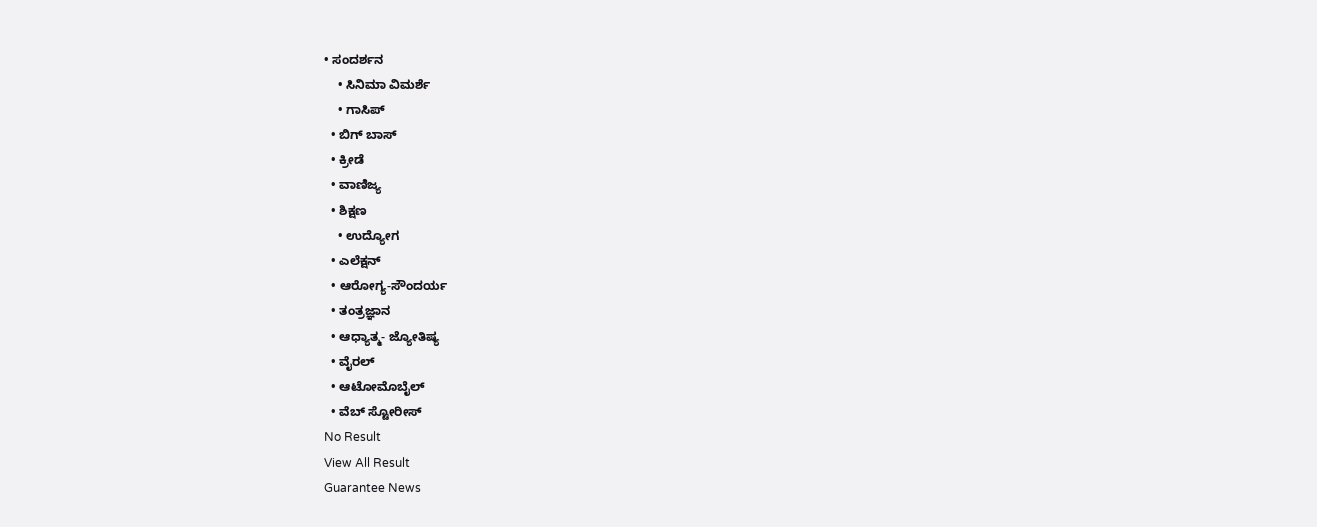• ಸಂದರ್ಶನ
    • ಸಿನಿಮಾ ವಿಮರ್ಶೆ
    • ಗಾಸಿಪ್
  • ಬಿಗ್ ಬಾಸ್
  • ಕ್ರೀಡೆ
  • ವಾಣಿಜ್ಯ
  • ಶಿಕ್ಷಣ
    • ಉದ್ಯೋಗ
  • ಎಲೆಕ್ಷನ್
  • ಆರೋಗ್ಯ-ಸೌಂದರ್ಯ
  • ತಂತ್ರಜ್ಞಾನ
  • ಆಧ್ಯಾತ್ಮ- ಜ್ಯೋತಿಷ್ಯ
  • ವೈರಲ್
  • ಆಟೋಮೊಬೈಲ್
  • ವೆಬ್ ಸ್ಟೋರೀಸ್
No Result
View All Result
Guarantee News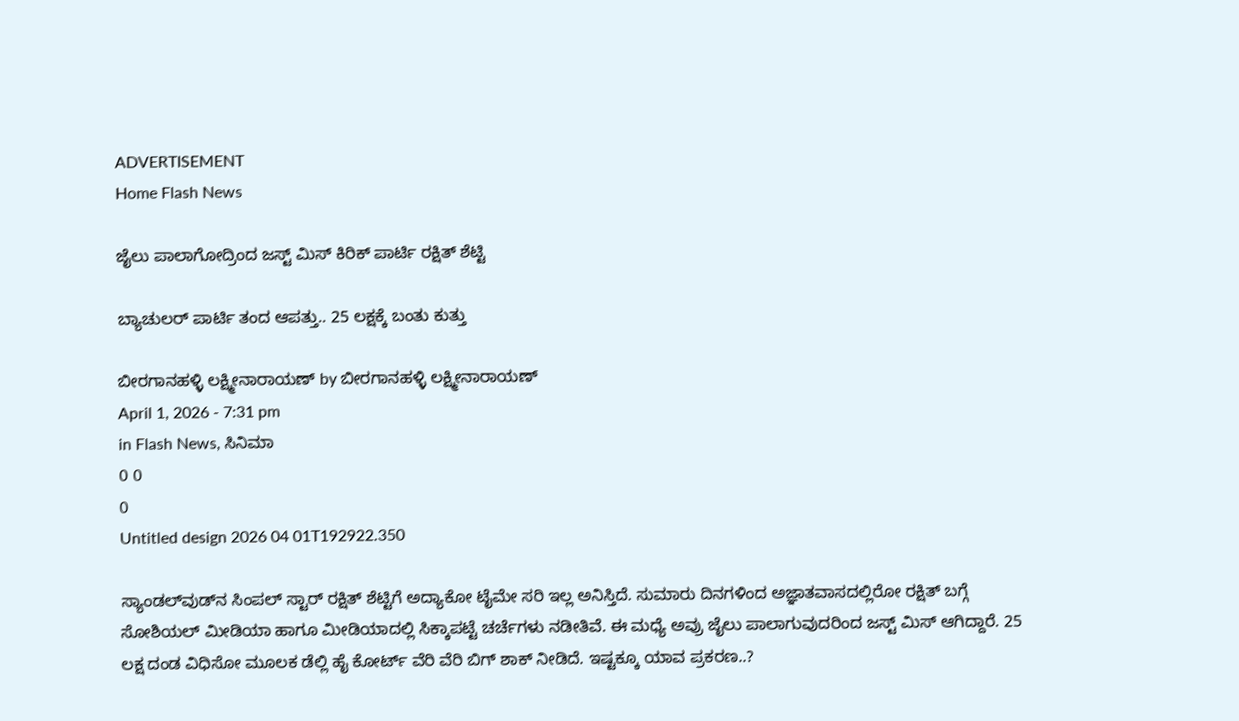ADVERTISEMENT
Home Flash News

ಜೈಲು ಪಾಲಾಗೋದ್ರಿಂದ ಜಸ್ಟ್ ಮಿಸ್ ಕಿರಿಕ್ ಪಾರ್ಟಿ ರಕ್ಷಿತ್‌ ಶೆಟ್ಟಿ

ಬ್ಯಾಚುಲರ್ ಪಾರ್ಟಿ ತಂದ ಆಪತ್ತು.. 25 ಲಕ್ಷಕ್ಕೆ ಬಂತು ಕುತ್ತು

ಬೀರಗಾನಹಳ್ಳಿ ಲಕ್ಷ್ಮೀನಾರಾಯಣ್ by ಬೀರಗಾನಹಳ್ಳಿ ಲಕ್ಷ್ಮೀನಾರಾಯಣ್
April 1, 2026 - 7:31 pm
in Flash News, ಸಿನಿಮಾ
0 0
0
Untitled design 2026 04 01T192922.350

ಸ್ಯಾಂಡಲ್‌ವುಡ್‌ನ ಸಿಂಪಲ್ ಸ್ಟಾರ್ ರಕ್ಷಿತ್‌ ಶೆಟ್ಟಿಗೆ ಅದ್ಯಾಕೋ ಟೈಮೇ ಸರಿ ಇಲ್ಲ ಅನಿಸ್ತಿದೆ. ಸುಮಾರು ದಿನಗಳಿಂದ ಅಜ್ಞಾತವಾಸದಲ್ಲಿರೋ ರಕ್ಷಿತ್‌‌‌ ಬಗ್ಗೆ ಸೋಶಿಯಲ್ ಮೀಡಿಯಾ ಹಾಗೂ ಮೀಡಿಯಾದಲ್ಲಿ ಸಿಕ್ಕಾಪಟ್ಟೆ ಚರ್ಚೆಗಳು ನಡೀತಿವೆ. ಈ ಮಧ್ಯೆ ಅವ್ರು ಜೈಲು ಪಾಲಾಗುವುದರಿಂದ ಜಸ್ಟ್ ಮಿಸ್ ಆಗಿದ್ದಾರೆ. 25 ಲಕ್ಷ ದಂಡ ವಿಧಿಸೋ ಮೂಲಕ ಡೆಲ್ಲಿ ಹೈ ಕೋರ್ಟ್ ವೆರಿ ವೆರಿ ಬಿಗ್ ಶಾಕ್ ನೀಡಿದೆ. ಇಷ್ಟಕ್ಕೂ ಯಾವ ಪ್ರಕರಣ..?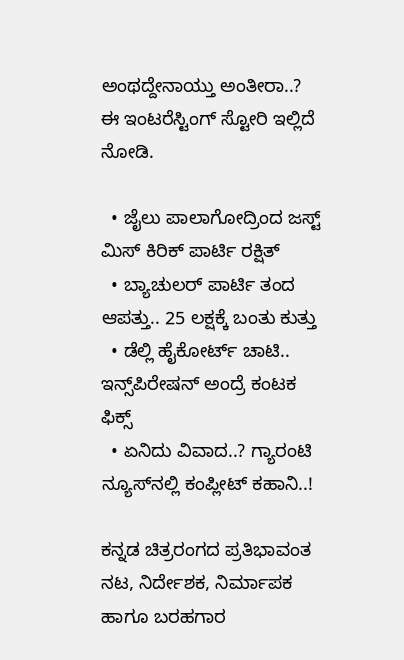ಅಂಥದ್ದೇನಾಯ್ತು ಅಂತೀರಾ..? ಈ ಇಂಟರೆಸ್ಟಿಂಗ್ ಸ್ಟೋರಿ ಇಲ್ಲಿದೆ ನೋಡಿ.

  • ಜೈಲು ಪಾಲಾಗೋದ್ರಿಂದ ಜಸ್ಟ್ ಮಿಸ್ ಕಿರಿಕ್ ಪಾರ್ಟಿ ರಕ್ಷಿತ್
  • ಬ್ಯಾಚುಲರ್ ಪಾರ್ಟಿ ತಂದ ಆಪತ್ತು.. 25 ಲಕ್ಷಕ್ಕೆ ಬಂತು ಕುತ್ತು
  • ಡೆಲ್ಲಿ ಹೈಕೋರ್ಟ್‌‌ ಚಾಟಿ.. ಇನ್ಸ್‌‌ಪಿರೇಷನ್ ಅಂದ್ರೆ ಕಂಟಕ ಫಿಕ್ಸ್
  • ಏನಿದು ವಿವಾದ..? ಗ್ಯಾರಂಟಿ ನ್ಯೂಸ್‌‌ನಲ್ಲಿ ಕಂಪ್ಲೀಟ್ ಕಹಾನಿ..!

ಕನ್ನಡ ಚಿತ್ರರಂಗದ ಪ್ರತಿಭಾವಂತ ನಟ, ನಿರ್ದೇಶಕ, ನಿರ್ಮಾಪಕ ಹಾಗೂ ಬರಹಗಾರ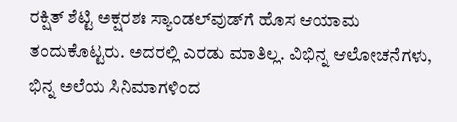ರಕ್ಷಿತ್ ಶೆಟ್ಟಿ ಅಕ್ಷರಶಃ ಸ್ಯಾಂಡಲ್‌ವುಡ್‌ಗೆ ಹೊಸ ಆಯಾಮ ತಂದುಕೊಟ್ಟರು. ಅದರಲ್ಲಿ ಎರಡು ಮಾತಿಲ್ಲ. ವಿಭಿನ್ನ ಆಲೋಚನೆಗಳು, ಭಿನ್ನ ಅಲೆಯ ಸಿನಿಮಾಗಳಿಂದ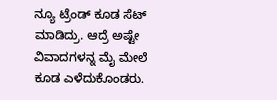ನ್ಯೂ ಟ್ರೆಂಡ್ ಕೂಡ ಸೆಟ್ ಮಾಡಿದ್ರು. ಆದ್ರೆ ಅಷ್ಟೇ ವಿವಾದಗಳನ್ನ ಮೈ ಮೇಲೆ ಕೂಡ ಎಳೆದುಕೊಂಡರು.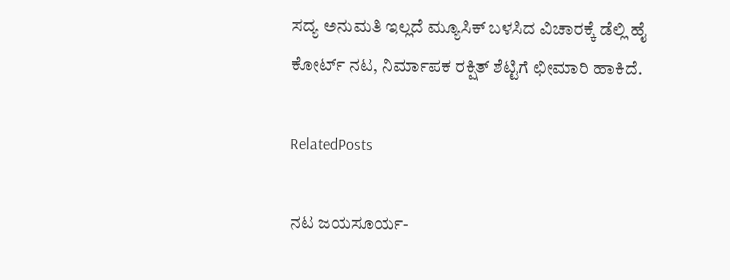ಸದ್ಯ ಅನುಮತಿ ಇಲ್ಲದೆ ಮ್ಯೂಸಿಕ್ ಬಳಸಿದ ವಿಚಾರಕ್ಕೆ ಡೆಲ್ಲಿ ಹೈ ಕೋರ್ಟ್ ನಟ, ನಿರ್ಮಾಪಕ ರಕ್ಷಿತ್ ಶೆಟ್ಟಿಗೆ ಛೀಮಾರಿ ಹಾಕಿದೆ.

RelatedPosts

ನಟ ಜಯಸೂರ್ಯ-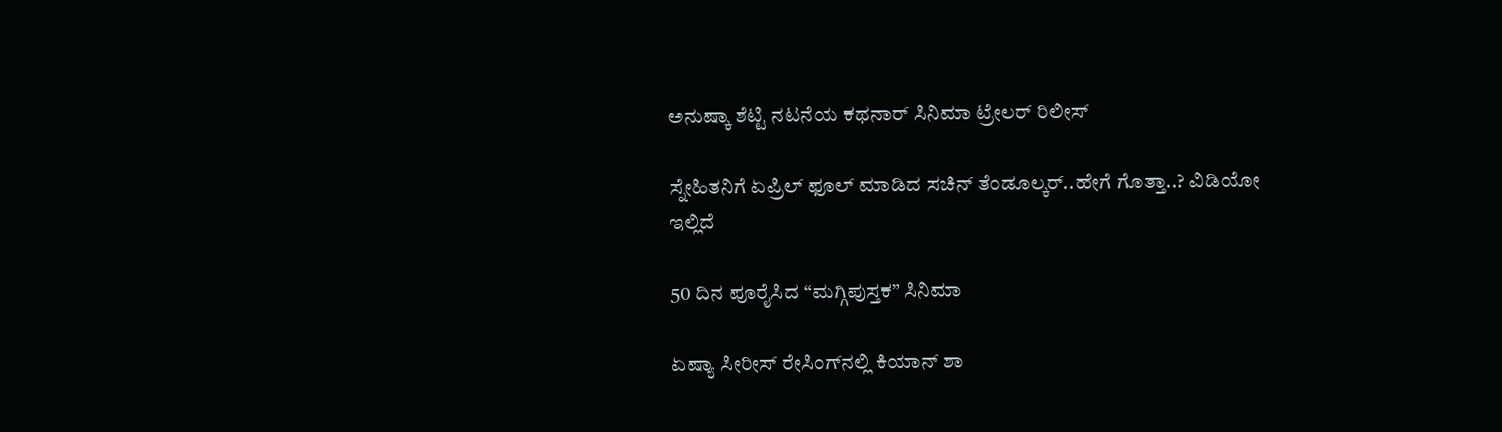ಅನುಷ್ಕಾ ಶೆಟ್ಟಿ ನಟನೆಯ ಕಥನಾರ್ ಸಿನಿಮಾ ಟ್ರೇಲರ್ ರಿಲೀಸ್

ಸ್ನೇಹಿತನಿಗೆ ಏಪ್ರಿಲ್ ಫೂಲ್ ಮಾಡಿದ ಸಚಿನ್ ತೆಂಡೂಲ್ಕರ್..ಹೇಗೆ ಗೊತ್ತಾ..? ವಿಡಿಯೋ ಇಲ್ಲಿದೆ

50 ದಿನ ಪೂರೈಸಿದ “ಮಗ್ಗಿಪುಸ್ತಕ” ಸಿನಿಮಾ

ಏಷ್ಯಾ ಸೀರೀಸ್‌ ರೇಸಿಂಗ್‌ನಲ್ಲಿ ಕಿಯಾನ್‌ ಶಾ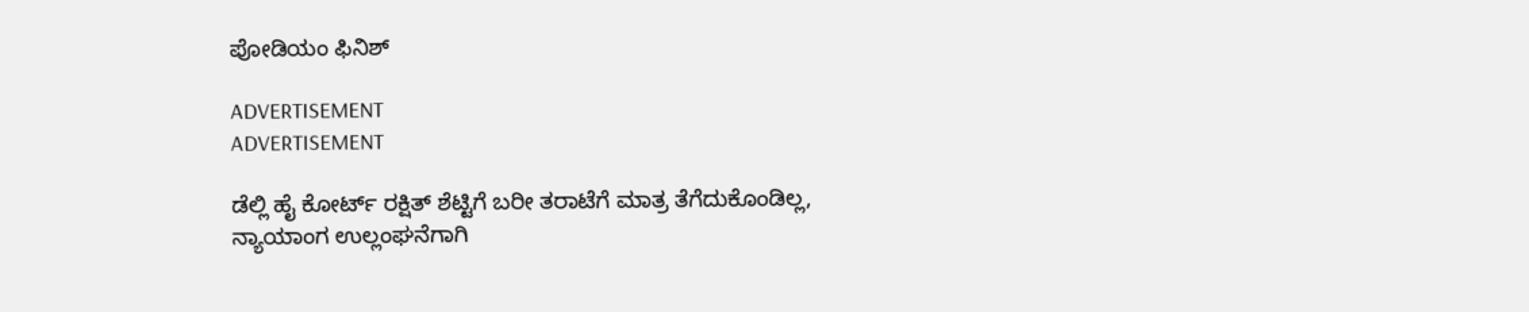ಪೋಡಿಯಂ ಫಿನಿಶ್‌

ADVERTISEMENT
ADVERTISEMENT

ಡೆಲ್ಲಿ ಹೈ ಕೋರ್ಟ್ ರಕ್ಷಿತ್ ಶೆಟ್ಟಿಗೆ ಬರೀ ತರಾಟೆಗೆ ಮಾತ್ರ ತೆಗೆದುಕೊಂಡಿಲ್ಲ, ನ್ಯಾಯಾಂಗ ಉಲ್ಲಂಘನೆಗಾಗಿ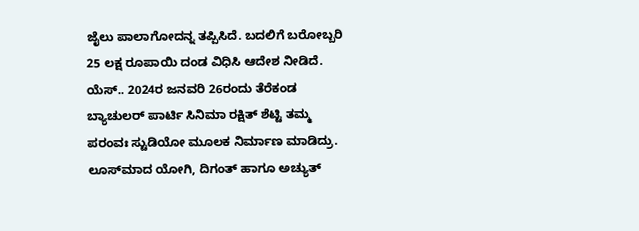ಜೈಲು ಪಾಲಾಗೋದನ್ನ ತಪ್ಪಿಸಿದೆ. ಬದಲಿಗೆ ಬರೋಬ್ಬರಿ 25 ಲಕ್ಷ ರೂಪಾಯಿ ದಂಡ ವಿಧಿಸಿ ಆದೇಶ ನೀಡಿದೆ. ಯೆಸ್.. 2024ರ ಜನವರಿ 26ರಂದು ತೆರೆಕಂಡ ಬ್ಯಾಚುಲರ್ ಪಾರ್ಟಿ ಸಿನಿಮಾ ರಕ್ಷಿತ್ ಶೆಟ್ಟಿ ತಮ್ಮ ಪರಂವಃ ಸ್ಟುಡಿಯೋ ಮೂಲಕ ನಿರ್ಮಾಣ ಮಾಡಿದ್ರು. ಲೂಸ್‌ಮಾದ ಯೋಗಿ, ದಿಗಂತ್ ಹಾಗೂ ಅಚ್ಯುತ್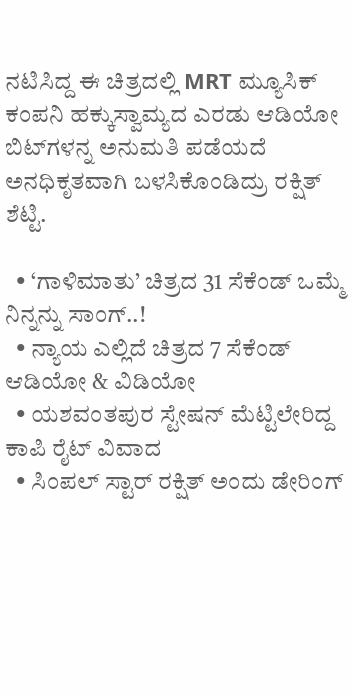ನಟಿಸಿದ್ದ ಈ ಚಿತ್ರದಲ್ಲಿ MRT ಮ್ಯೂಸಿಕ್ ಕಂಪನಿ ಹಕ್ಕುಸ್ವಾಮ್ಯದ ಎರಡು ಆಡಿಯೋ ಬಿಟ್‌‌ಗಳನ್ನ ಅನುಮತಿ ಪಡೆಯದೆ ಅನಧಿಕೃತವಾಗಿ ಬಳಸಿಕೊಂಡಿದ್ರು ರಕ್ಷಿತ್ ಶೆಟ್ಟಿ.

  • ‘ಗಾಳಿಮಾತು’ ಚಿತ್ರದ 31 ಸೆಕೆಂಡ್ ಒಮ್ಮೆ ನಿನ್ನನ್ನು ಸಾಂಗ್..!
  • ನ್ಯಾಯ ಎಲ್ಲಿದೆ ಚಿತ್ರದ 7 ಸೆಕೆಂಡ್ ಆಡಿಯೋ & ವಿಡಿಯೋ
  • ಯಶವಂತಪುರ ಸ್ಟೇಷನ್ ಮೆಟ್ಟಿಲೇರಿದ್ದ ಕಾಪಿ ರೈಟ್ ವಿವಾದ
  • ಸಿಂಪಲ್ ಸ್ಟಾರ್ ರಕ್ಷಿತ್ ಅಂದು ಡೇರಿಂಗ್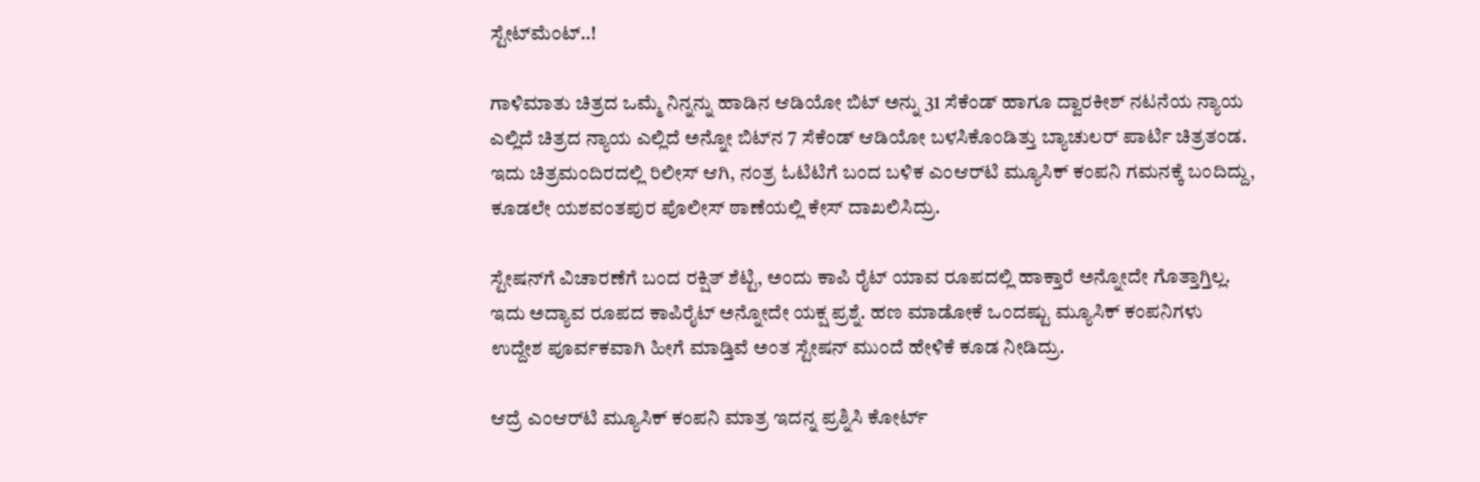ಸ್ಟೇಟ್‌‌ಮೆಂಟ್..!

ಗಾಳಿಮಾತು ಚಿತ್ರದ ಒಮ್ಮೆ ನಿನ್ನನ್ನು ಹಾಡಿನ ಆಡಿಯೋ ಬಿಟ್‌‌ ಅನ್ನು 31 ಸೆಕೆಂಡ್ ಹಾಗೂ ದ್ವಾರಕೀಶ್ ನಟನೆಯ ನ್ಯಾಯ ಎಲ್ಲಿದೆ ಚಿತ್ರದ ನ್ಯಾಯ ಎಲ್ಲಿದೆ ಅನ್ನೋ ಬಿಟ್‌‌ನ 7 ಸೆಕೆಂಡ್ ಆಡಿಯೋ ಬಳಸಿಕೊಂಡಿತ್ತು ಬ್ಯಾಚುಲರ್ ಪಾರ್ಟಿ ಚಿತ್ರತಂಡ. ಇದು ಚಿತ್ರಮಂದಿರದಲ್ಲಿ ರಿಲೀಸ್ ಆಗಿ, ನಂತ್ರ ಓಟಿಟಿಗೆ ಬಂದ ಬಳಿಕ ಎಂಆರ್‌ಟಿ ಮ್ಯೂಸಿಕ್ ಕಂಪನಿ ಗಮನಕ್ಕೆ ಬಂದಿದ್ದು, ಕೂಡಲೇ ಯಶವಂತಪುರ ಪೊಲೀಸ್ ಠಾಣೆಯಲ್ಲಿ ಕೇಸ್ ದಾಖಲಿಸಿದ್ರು.

ಸ್ಟೇಷನ್‌ಗೆ ವಿಚಾರಣೆಗೆ ಬಂದ ರಕ್ಷಿತ್ ಶೆಟ್ಟಿ, ಅಂದು ಕಾಪಿ ರೈಟ್ ಯಾವ ರೂಪದಲ್ಲಿ ಹಾಕ್ತಾರೆ ಅನ್ನೋದೇ ಗೊತ್ತಾಗ್ತಿಲ್ಲ. ಇದು ಅದ್ಯಾವ ರೂಪದ ಕಾಪಿರೈಟ್ ಅನ್ನೋದೇ ಯಕ್ಷ ಪ್ರಶ್ನೆ. ಹಣ ಮಾಡೋಕೆ ಒಂದಷ್ಟು ಮ್ಯೂಸಿಕ್ ಕಂಪನಿಗಳು ಉದ್ದೇಶ ಪೂರ್ವಕವಾಗಿ ಹೀಗೆ ಮಾಡ್ತಿವೆ ಅಂತ ಸ್ಟೇಷನ್ ಮುಂದೆ ಹೇಳಿಕೆ ಕೂಡ ನೀಡಿದ್ರು.

ಆದ್ರೆ ಎಂಆರ್‌ಟಿ ಮ್ಯೂಸಿಕ್ ಕಂಪನಿ ಮಾತ್ರ ಇದನ್ನ ಪ್ರಶ್ನಿಸಿ ಕೋರ್ಟ್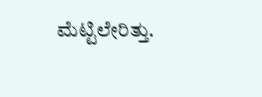ಮೆಟ್ಟಿಲೇರಿತ್ತು.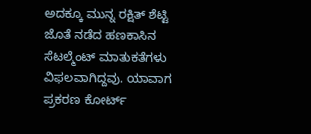ಅದಕ್ಕೂ ಮುನ್ನ ರಕ್ಷಿತ್ ಶೆಟ್ಟಿ ಜೊತೆ ನಡೆದ ಹಣಕಾಸಿನ ಸೆಟಲ್ಮೆಂಟ್ ಮಾತುಕತೆಗಳು ವಿಫಲವಾಗಿದ್ದವು. ಯಾವಾಗ ಪ್ರಕರಣ ಕೋರ್ಟ್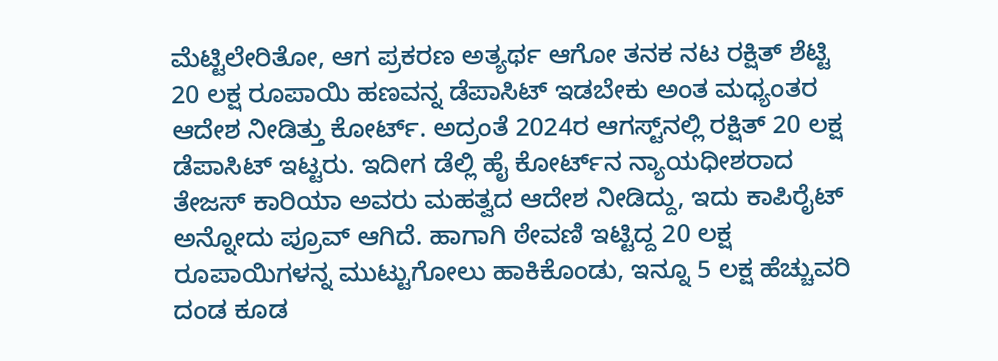ಮೆಟ್ಟಿಲೇರಿತೋ, ಆಗ ಪ್ರಕರಣ ಅತ್ಯರ್ಥ ಆಗೋ ತನಕ ನಟ ರಕ್ಷಿತ್ ಶೆಟ್ಟಿ 20 ಲಕ್ಷ ರೂಪಾಯಿ ಹಣವನ್ನ ಡೆಪಾಸಿಟ್ ಇಡಬೇಕು ಅಂತ ಮಧ್ಯಂತರ ಆದೇಶ ನೀಡಿತ್ತು ಕೋರ್ಟ್. ಅದ್ರಂತೆ 2024ರ ಆಗಸ್ಟ್‌ನಲ್ಲಿ ರಕ್ಷಿತ್ 20 ಲಕ್ಷ ಡೆಪಾಸಿಟ್ ಇಟ್ಟರು. ಇದೀಗ ಡೆಲ್ಲಿ ಹೈ ಕೋರ್ಟ್‌ನ ನ್ಯಾಯಧೀಶರಾದ ತೇಜಸ್ ಕಾರಿಯಾ ಅವರು ಮಹತ್ವದ ಆದೇಶ ನೀಡಿದ್ದು, ಇದು ಕಾಪಿರೈಟ್ ಅನ್ನೋದು ಪ್ರೂವ್ ಆಗಿದೆ. ಹಾಗಾಗಿ ಠೇವಣಿ ಇಟ್ಟಿದ್ದ 20 ಲಕ್ಷ ರೂಪಾಯಿಗಳನ್ನ ಮುಟ್ಟುಗೋಲು ಹಾಕಿಕೊಂಡು, ಇನ್ನೂ 5 ಲಕ್ಷ ಹೆಚ್ಚುವರಿ ದಂಡ ಕೂಡ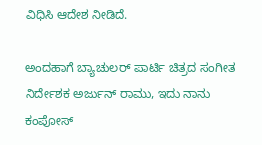ವಿಧಿಸಿ ಆದೇಶ ನೀಡಿದೆ.

ಅಂದಹಾಗೆ ಬ್ಯಾಚುಲರ್ ಪಾರ್ಟಿ ಚಿತ್ರದ ಸಂಗೀತ ನಿರ್ದೇಶಕ ಅರ್ಜುನ್ ರಾಮು, ಇದು ನಾನು ಕಂಪೋಸ್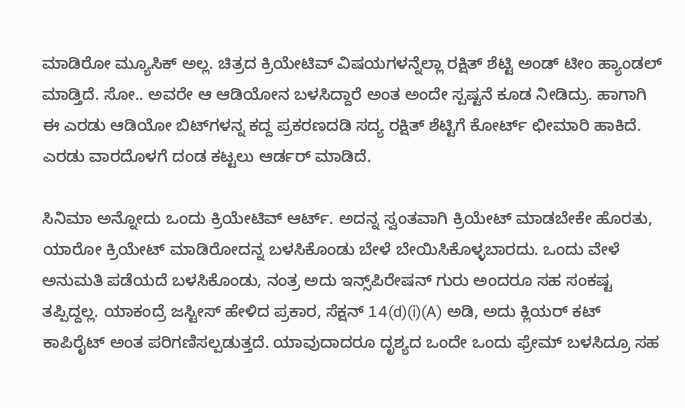ಮಾಡಿರೋ ಮ್ಯೂಸಿಕ್ ಅಲ್ಲ. ಚಿತ್ರದ ಕ್ರಿಯೇಟಿವ್ ವಿಷಯಗಳನ್ನೆಲ್ಲಾ ರಕ್ಷಿತ್ ಶೆಟ್ಟಿ ಅಂಡ್ ಟೀಂ ಹ್ಯಾಂಡಲ್ ಮಾಡ್ತಿದೆ. ಸೋ.. ಅವರೇ ಆ ಆಡಿಯೋನ ಬಳಸಿದ್ದಾರೆ ಅಂತ ಅಂದೇ ಸ್ಪಷ್ಟನೆ ಕೂಡ ನೀಡಿದ್ರು. ಹಾಗಾಗಿ ಈ ಎರಡು ಆಡಿಯೋ ಬಿಟ್‌ಗಳನ್ನ ಕದ್ದ ಪ್ರಕರಣದಡಿ ಸದ್ಯ ರಕ್ಷಿತ್ ಶೆಟ್ಟಿಗೆ ಕೋರ್ಟ್ ಛೀಮಾರಿ ಹಾಕಿದೆ. ಎರಡು ವಾರದೊಳಗೆ ದಂಡ ಕಟ್ಟಲು ಆರ್ಡರ್ ಮಾಡಿದೆ.

ಸಿನಿಮಾ ಅನ್ನೋದು ಒಂದು ಕ್ರಿಯೇಟಿವ್ ಆರ್ಟ್. ಅದನ್ನ ಸ್ವಂತವಾಗಿ ಕ್ರಿಯೇಟ್ ಮಾಡಬೇಕೇ ಹೊರತು, ಯಾರೋ ಕ್ರಿಯೇಟ್ ಮಾಡಿರೋದನ್ನ ಬಳಸಿಕೊಂಡು ಬೇಳೆ ಬೇಯಿಸಿಕೊಳ್ಳಬಾರದು. ಒಂದು ವೇಳೆ ಅನುಮತಿ ಪಡೆಯದೆ ಬಳಸಿಕೊಂಡು, ನಂತ್ರ ಅದು ಇನ್ಸ್‌ಪಿರೇಷನ್ ಗುರು ಅಂದರೂ ಸಹ ಸಂಕಷ್ಟ ತಪ್ಪಿದ್ದಲ್ಲ. ಯಾಕಂದ್ರೆ ಜಸ್ಟೀಸ್ ಹೇಳಿದ ಪ್ರಕಾರ, ಸೆಕ್ಷನ್ 14(d)(i)(A) ಅಡಿ, ಅದು ಕ್ಲಿಯರ್ ಕಟ್ ಕಾಪಿರೈಟ್ ಅಂತ ಪರಿಗಣಿಸಲ್ಪಡುತ್ತದೆ. ಯಾವುದಾದರೂ ದೃಶ್ಯದ ಒಂದೇ ಒಂದು ಫ್ರೇಮ್ ಬಳಸಿದ್ರೂ ಸಹ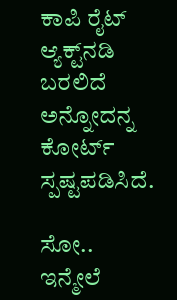ಕಾಪಿ ರೈಟ್ ಆ್ಯಕ್ಟ್‌‌ನಡಿ ಬರಲಿದೆ ಅನ್ನೋದನ್ನ ಕೋರ್ಟ್ ಸ್ಪಷ್ಟಪಡಿಸಿದೆ.

ಸೋ.. ಇನ್ಮೇಲೆ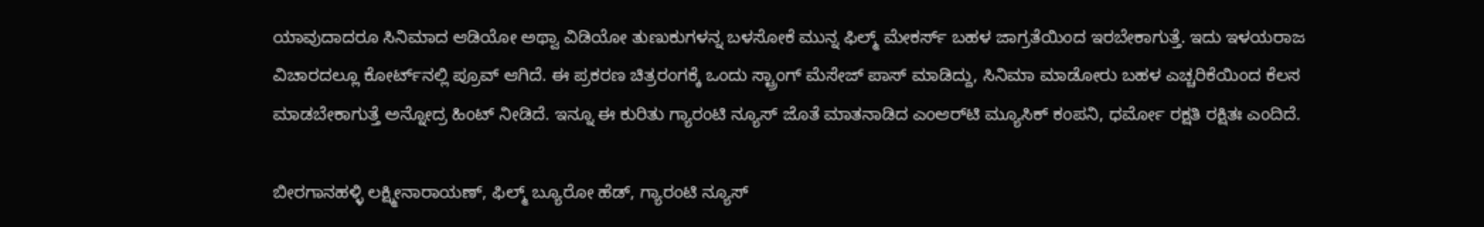ಯಾವುದಾದರೂ ಸಿನಿಮಾದ ಆಡಿಯೋ ಅಥ್ವಾ ವಿಡಿಯೋ ತುಣುಕುಗಳನ್ನ ಬಳಸೋಕೆ ಮುನ್ನ ಫಿಲ್ಮ್ ಮೇಕರ್ಸ್ ಬಹಳ ಜಾಗ್ರತೆಯಿಂದ ಇರಬೇಕಾಗುತ್ತೆ. ಇದು ಇಳಯರಾಜ ವಿಚಾರದಲ್ಲೂ ಕೋರ್ಟ್‌‌ನಲ್ಲಿ ಪ್ರೂವ್ ಆಗಿದೆ. ಈ ಪ್ರಕರಣ ಚಿತ್ರರಂಗಕ್ಕೆ ಒಂದು ಸ್ಟ್ರಾಂಗ್ ಮೆಸೇಜ್ ಪಾಸ್ ಮಾಡಿದ್ದು, ಸಿನಿಮಾ ಮಾಡೋರು ಬಹಳ ಎಚ್ಚರಿಕೆಯಿಂದ ಕೆಲಸ ಮಾಡಬೇಕಾಗುತ್ತೆ ಅನ್ನೋದ್ರ ಹಿಂಟ್ ನೀಡಿದೆ. ಇನ್ನೂ ಈ ಕುರಿತು ಗ್ಯಾರಂಟಿ ನ್ಯೂಸ್ ಜೊತೆ ಮಾತನಾಡಿದ ಎಂಆರ್‌ಟಿ ಮ್ಯೂಸಿಕ್ ಕಂಪನಿ, ಧರ್ಮೋ ರಕ್ಷತಿ ರಕ್ಷಿತಃ ಎಂದಿದೆ.

ಬೀರಗಾನಹಳ್ಳಿ ಲಕ್ಷ್ಮೀನಾರಾಯಣ್, ಫಿಲ್ಮ್ ಬ್ಯೂರೋ ಹೆಡ್, ಗ್ಯಾರಂಟಿ ನ್ಯೂಸ್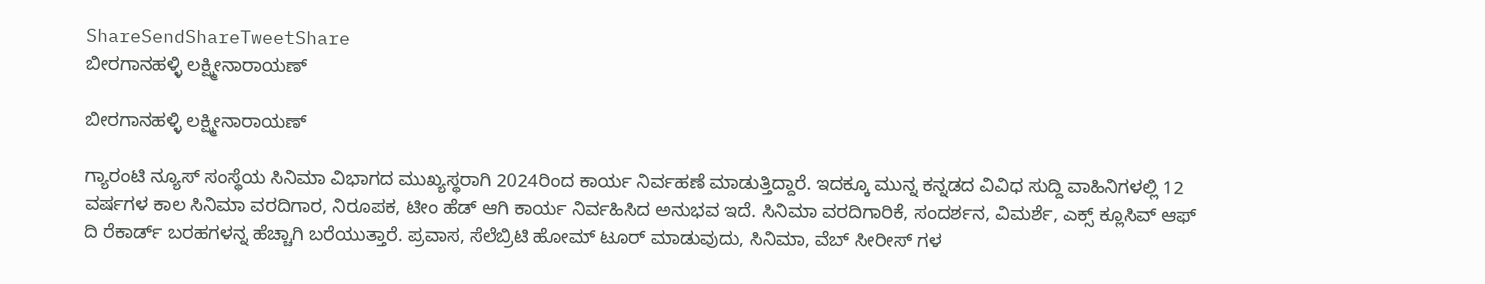ShareSendShareTweetShare
ಬೀರಗಾನಹಳ್ಳಿ ಲಕ್ಷ್ಮೀನಾರಾಯಣ್

ಬೀರಗಾನಹಳ್ಳಿ ಲಕ್ಷ್ಮೀನಾರಾಯಣ್

ಗ್ಯಾರಂಟಿ ನ್ಯೂಸ್ ಸಂಸ್ಥೆಯ ಸಿನಿಮಾ ವಿಭಾಗದ ಮುಖ್ಯಸ್ಥರಾಗಿ 2024ರಿಂದ ಕಾರ್ಯ ನಿರ್ವಹಣೆ ಮಾಡುತ್ತಿದ್ದಾರೆ. ಇದಕ್ಕೂ ಮುನ್ನ ಕನ್ನಡದ ವಿವಿಧ ಸುದ್ದಿ ವಾಹಿನಿಗಳಲ್ಲಿ 12 ವರ್ಷಗಳ ಕಾಲ ಸಿನಿಮಾ ವರದಿಗಾರ, ನಿರೂಪಕ, ಟೀಂ ಹೆಡ್ ಆಗಿ ಕಾರ್ಯ ನಿರ್ವಹಿಸಿದ ಅನುಭವ ಇದೆ. ಸಿನಿಮಾ ವರದಿಗಾರಿಕೆ, ಸಂದರ್ಶನ, ವಿಮರ್ಶೆ, ಎಕ್ಸ್ ಕ್ಲೂಸಿವ್ ಆಫ್ ದಿ ರೆಕಾರ್ಡ್ ಬರಹಗಳನ್ನ ಹೆಚ್ಚಾಗಿ ಬರೆಯುತ್ತಾರೆ. ಪ್ರವಾಸ, ಸೆಲೆಬ್ರಿಟಿ ಹೋಮ್ ಟೂರ್ ಮಾಡುವುದು, ಸಿನಿಮಾ, ವೆಬ್ ಸೀರೀಸ್ ಗಳ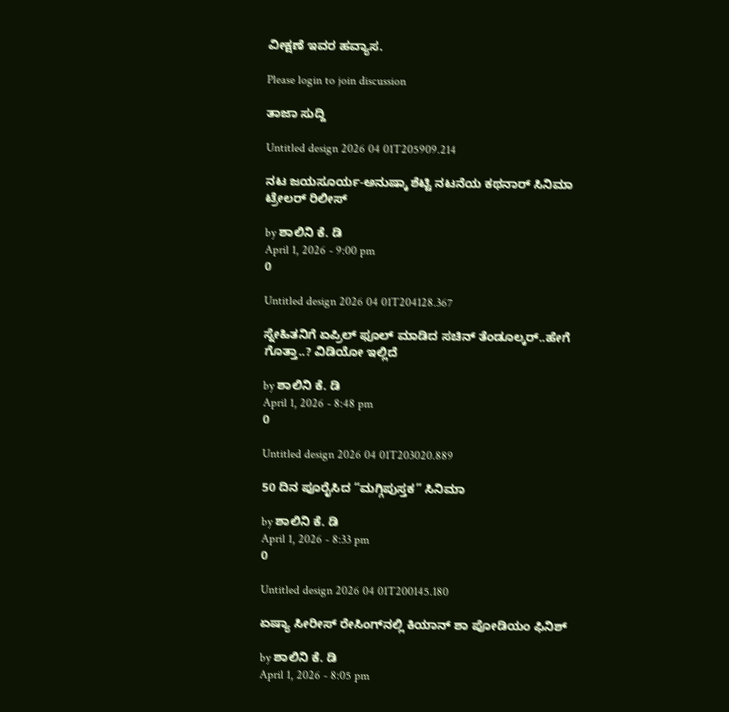ವೀಕ್ಷಣೆ ಇವರ ಹವ್ಯಾಸ.

Please login to join discussion

ತಾಜಾ ಸುದ್ದಿ

Untitled design 2026 04 01T205909.214

ನಟ ಜಯಸೂರ್ಯ-ಅನುಷ್ಕಾ ಶೆಟ್ಟಿ ನಟನೆಯ ಕಥನಾರ್ ಸಿನಿಮಾ ಟ್ರೇಲರ್ ರಿಲೀಸ್

by ಶಾಲಿನಿ ಕೆ. ಡಿ
April 1, 2026 - 9:00 pm
0

Untitled design 2026 04 01T204128.367

ಸ್ನೇಹಿತನಿಗೆ ಏಪ್ರಿಲ್ ಫೂಲ್ ಮಾಡಿದ ಸಚಿನ್ ತೆಂಡೂಲ್ಕರ್..ಹೇಗೆ ಗೊತ್ತಾ..? ವಿಡಿಯೋ ಇಲ್ಲಿದೆ

by ಶಾಲಿನಿ ಕೆ. ಡಿ
April 1, 2026 - 8:48 pm
0

Untitled design 2026 04 01T203020.889

50 ದಿನ ಪೂರೈಸಿದ “ಮಗ್ಗಿಪುಸ್ತಕ” ಸಿನಿಮಾ

by ಶಾಲಿನಿ ಕೆ. ಡಿ
April 1, 2026 - 8:33 pm
0

Untitled design 2026 04 01T200145.180

ಏಷ್ಯಾ ಸೀರೀಸ್‌ ರೇಸಿಂಗ್‌ನಲ್ಲಿ ಕಿಯಾನ್‌ ಶಾ ಪೋಡಿಯಂ ಫಿನಿಶ್‌

by ಶಾಲಿನಿ ಕೆ. ಡಿ
April 1, 2026 - 8:05 pm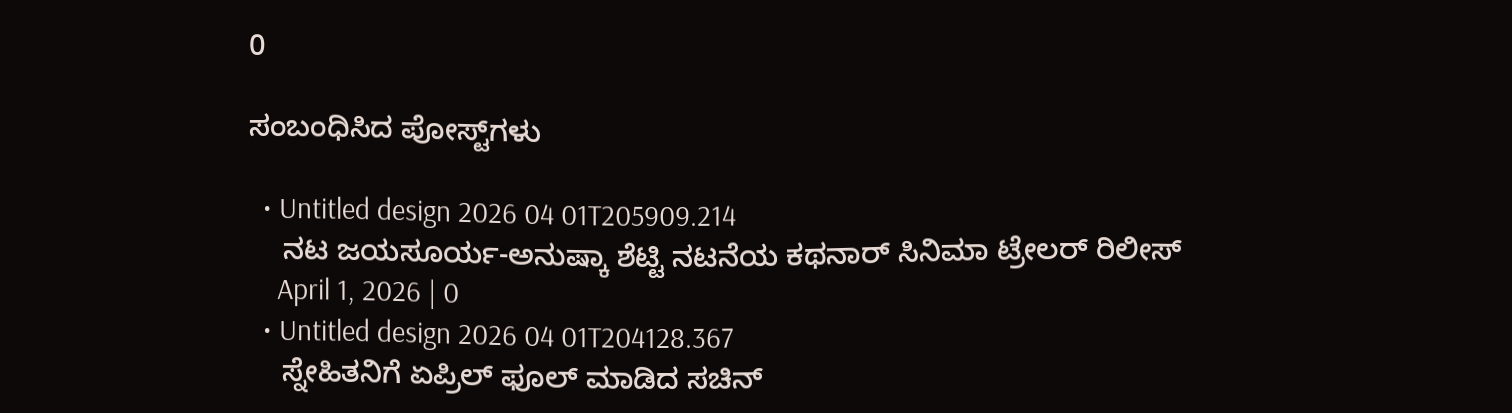0

ಸಂಬಂಧಿಸಿದ ಪೋಸ್ಟ್‌ಗಳು

  • Untitled design 2026 04 01T205909.214
    ನಟ ಜಯಸೂರ್ಯ-ಅನುಷ್ಕಾ ಶೆಟ್ಟಿ ನಟನೆಯ ಕಥನಾರ್ ಸಿನಿಮಾ ಟ್ರೇಲರ್ ರಿಲೀಸ್
    April 1, 2026 | 0
  • Untitled design 2026 04 01T204128.367
    ಸ್ನೇಹಿತನಿಗೆ ಏಪ್ರಿಲ್ ಫೂಲ್ ಮಾಡಿದ ಸಚಿನ್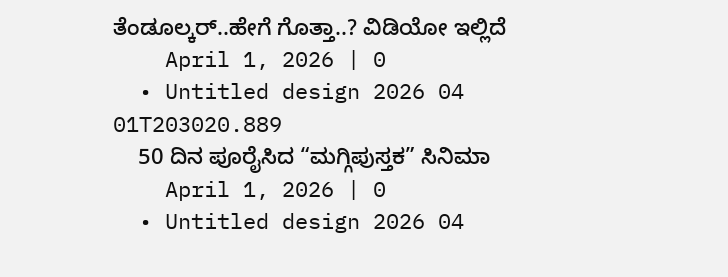ತೆಂಡೂಲ್ಕರ್..ಹೇಗೆ ಗೊತ್ತಾ..? ವಿಡಿಯೋ ಇಲ್ಲಿದೆ
    April 1, 2026 | 0
  • Untitled design 2026 04 01T203020.889
    50 ದಿನ ಪೂರೈಸಿದ “ಮಗ್ಗಿಪುಸ್ತಕ” ಸಿನಿಮಾ
    April 1, 2026 | 0
  • Untitled design 2026 04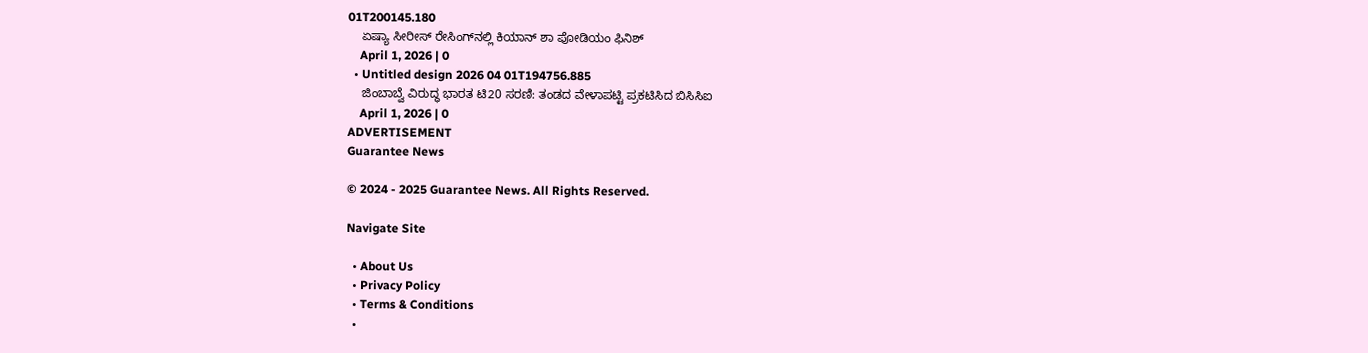01T200145.180
    ಏಷ್ಯಾ ಸೀರೀಸ್‌ ರೇಸಿಂಗ್‌ನಲ್ಲಿ ಕಿಯಾನ್‌ ಶಾ ಪೋಡಿಯಂ ಫಿನಿಶ್‌
    April 1, 2026 | 0
  • Untitled design 2026 04 01T194756.885
    ಜಿಂಬಾಬ್ವೆ ವಿರುದ್ಧ ಭಾರತ ಟಿ20 ಸರಣಿ: ತಂಡದ ವೇಳಾಪಟ್ಟಿ ಪ್ರಕಟಿಸಿದ ಬಿಸಿಸಿಐ
    April 1, 2026 | 0
ADVERTISEMENT
Guarantee News

© 2024 - 2025 Guarantee News. All Rights Reserved.

Navigate Site

  • About Us
  • Privacy Policy
  • Terms & Conditions
  •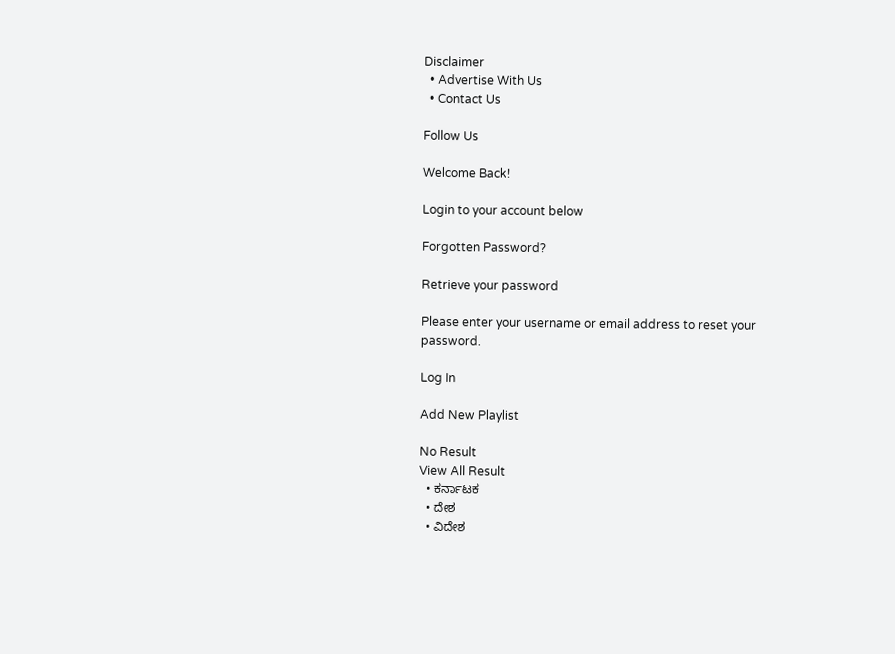Disclaimer
  • Advertise With Us
  • Contact Us

Follow Us

Welcome Back!

Login to your account below

Forgotten Password?

Retrieve your password

Please enter your username or email address to reset your password.

Log In

Add New Playlist

No Result
View All Result
  • ಕರ್ನಾಟಕ
  • ದೇಶ
  • ವಿದೇಶ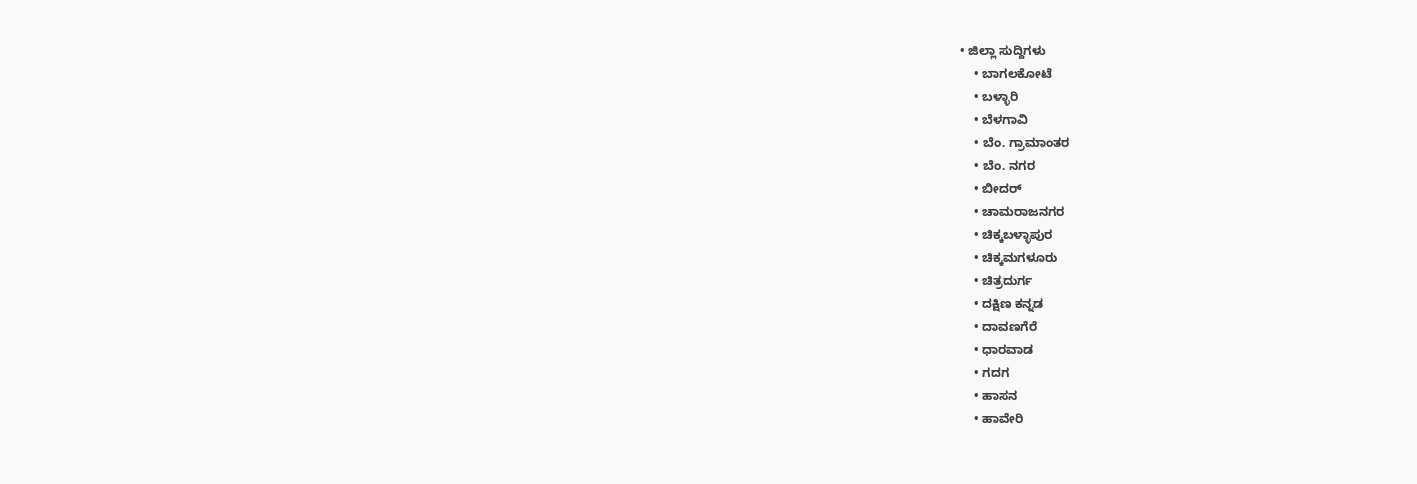• ಜಿಲ್ಲಾ ಸುದ್ದಿಗಳು
    • ಬಾಗಲಕೋಟೆ
    • ಬಳ್ಳಾರಿ
    • ಬೆಳಗಾವಿ
    • ಬೆಂ. ಗ್ರಾಮಾಂತರ
    • ಬೆಂ. ನಗರ
    • ಬೀದರ್
    • ಚಾಮರಾಜನಗರ
    • ಚಿಕ್ಕಬಳ್ಳಾಪುರ
    • ಚಿಕ್ಕಮಗಳೂರು
    • ಚಿತ್ರದುರ್ಗ
    • ದಕ್ಷಿಣ ಕನ್ನಡ
    • ದಾವಣಗೆರೆ
    • ಧಾರವಾಡ
    • ಗದಗ
    • ಹಾಸನ
    • ಹಾವೇರಿ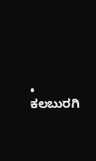• ಕಲಬುರಗಿ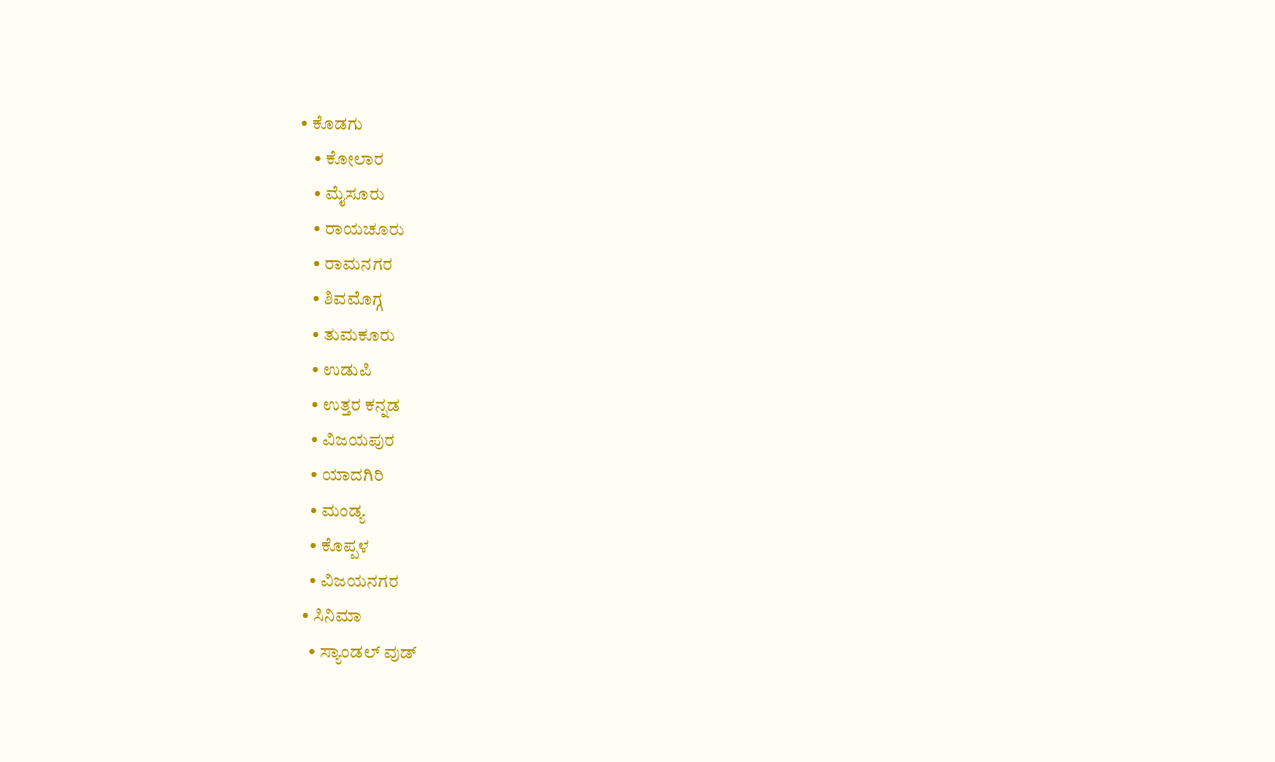• ಕೊಡಗು
    • ಕೋಲಾರ
    • ಮೈಸೂರು
    • ರಾಯಚೂರು
    • ರಾಮನಗರ
    • ಶಿವಮೊಗ್ಗ
    • ತುಮಕೂರು
    • ಉಡುಪಿ
    • ಉತ್ತರ ಕನ್ನಡ
    • ವಿಜಯಪುರ
    • ಯಾದಗಿರಿ
    • ಮಂಡ್ಯ
    • ಕೊಪ್ಪಳ
    • ವಿಜಯನಗರ
  • ಸಿನಿಮಾ
    • ಸ್ಯಾಂಡಲ್ ವುಡ್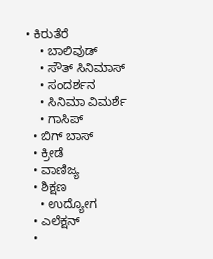• ಕಿರುತೆರೆ
    • ಬಾಲಿವುಡ್
    • ಸೌತ್ ಸಿನಿಮಾಸ್
    • ಸಂದರ್ಶನ
    • ಸಿನಿಮಾ ವಿಮರ್ಶೆ
    • ಗಾಸಿಪ್
  • ಬಿಗ್ ಬಾಸ್
  • ಕ್ರೀಡೆ
  • ವಾಣಿಜ್ಯ
  • ಶಿಕ್ಷಣ
    • ಉದ್ಯೋಗ
  • ಎಲೆಕ್ಷನ್
  •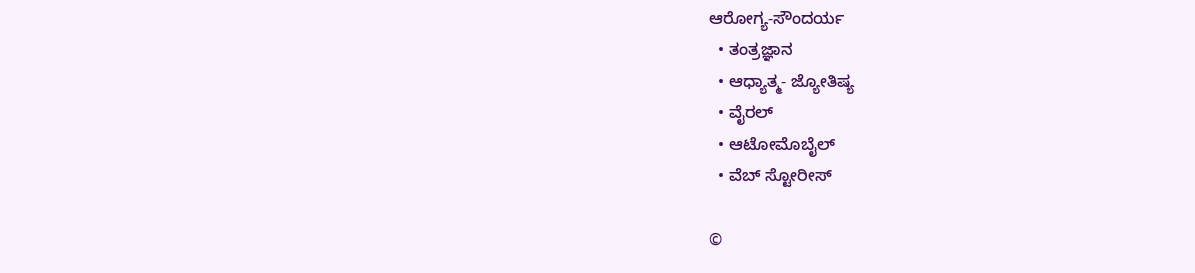ಆರೋಗ್ಯ-ಸೌಂದರ್ಯ
  • ತಂತ್ರಜ್ಞಾನ
  • ಆಧ್ಯಾತ್ಮ- ಜ್ಯೋತಿಷ್ಯ
  • ವೈರಲ್
  • ಆಟೋಮೊಬೈಲ್
  • ವೆಬ್ ಸ್ಟೋರೀಸ್

©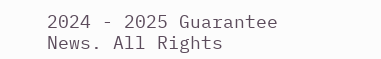2024 - 2025 Guarantee News. All Rights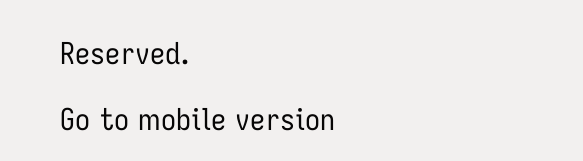Reserved.

Go to mobile version